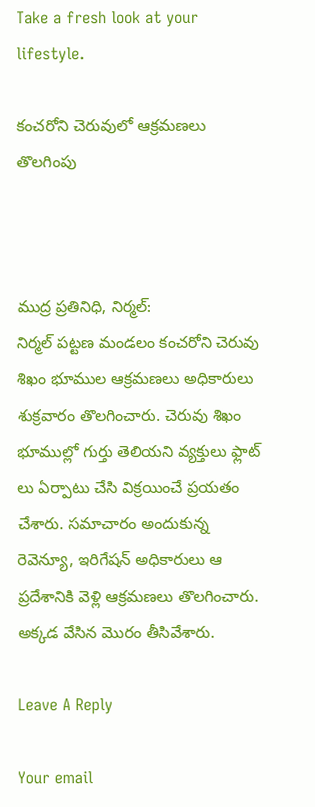Take a fresh look at your lifestyle.

కంచరోని చెరువులో ఆక్రమణలు తొలగింపు



ముద్ర ప్రతినిధి, నిర్మల్:
నిర్మల్ పట్టణ మండలం కంచరోని చెరువు శిఖం భూముల ఆక్రమణలు అధికారులు శుక్రవారం తొలగించారు. చెరువు శిఖం భూముల్లో గుర్తు తెలియని వ్యక్తులు ఫ్లాట్ లు ఏర్పాటు చేసి విక్రయించే ప్రయతం చేశారు. సమాచారం అందుకున్న రెవెన్యూ, ఇరిగేషన్ అధికారులు ఆ ప్రదేశానికి వెళ్లి ఆక్రమణలు తొలగించారు. అక్కడ వేసిన మొరం తీసివేశారు.

Leave A Reply

Your email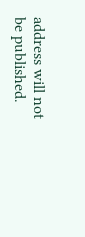address will not be published.